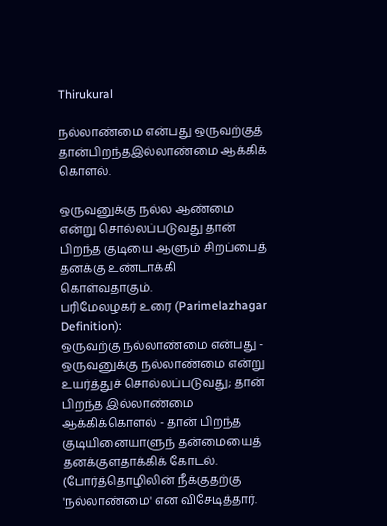Thirukural

நல்லாண்மை என்பது ஒருவற்குத் தான்பிறந்தஇல்லாண்மை ஆக்கிக் கொளல்.

ஒருவனுக்கு நல்ல ஆண்மை என்று சொல்லப்படுவது தான் பிறந்த குடியை ஆளும் சிறப்பைத் தனக்கு உண்டாக்கி கொள்வதாகும்.
பரிமேலழகர் உரை (Parimelazhagar Definition):
ஒருவற்கு நல்லாண்மை என்பது - ஒருவனுக்கு நல்லாண்மை என்று உயர்த்துச் சொல்லப்படுவது; தான் பிறந்த இல்லாண்மை ஆக்கிக்கொளல் - தான் பிறந்த குடியினையாளுந் தன்மையைத் தனக்குளதாக்கிக் கோடல். (போர்த்தொழிலின் நீக்குதற்கு 'நல்லாண்மை' என விசேடித்தார்.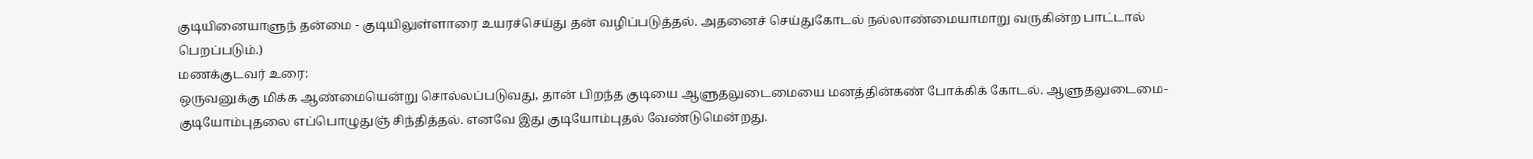குடியினையாளுந் தன்மை - குடியிலுள்ளாரை உயரச்செய்து தன் வழிப்படுத்தல். அதனைச் செய்துகோடல் நல்லாண்மையாமாறு வருகின்ற பாட்டால் பெறப்படும்.)
மணக்குடவர் உரை:
ஒருவனுக்கு மிக்க ஆண்மையென்று சொல்லப்படுவது, தான் பிறந்த குடியை ஆளுதலுடைமையை மனத்தின்கண் போக்கிக் கோடல். ஆளுதலுடைமை- குடியோம்புதலை எப்பொழுதுஞ் சிந்தித்தல். எனவே இது குடியோம்புதல் வேண்டுமென்றது.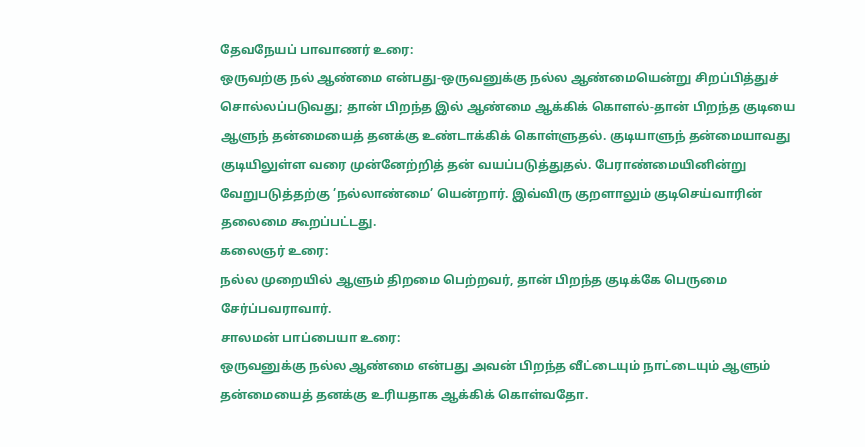தேவநேயப் பாவாணர் உரை:
ஒருவற்கு நல் ஆண்மை என்பது-ஒருவனுக்கு நல்ல ஆண்மையென்று சிறப்பித்துச் சொல்லப்படுவது; தான் பிறந்த இல் ஆண்மை ஆக்கிக் கொளல்-தான் பிறந்த குடியை ஆளுந் தன்மையைத் தனக்கு உண்டாக்கிக் கொள்ளுதல். குடியாளுந் தன்மையாவது குடியிலுள்ள வரை முன்னேற்றித் தன் வயப்படுத்துதல். பேராண்மையினின்று வேறுபடுத்தற்கு ’நல்லாண்மை’ யென்றார். இவ்விரு குறளாலும் குடிசெய்வாரின் தலைமை கூறப்பட்டது.
கலைஞர் உரை:
நல்ல முறையில் ஆளும் திறமை பெற்றவர், தான் பிறந்த குடிக்கே பெருமை சேர்ப்பவராவார்.
சாலமன் பாப்பையா உரை:
ஒருவனுக்கு நல்ல ஆண்மை என்பது அவன் பிறந்த வீட்டையும் நாட்டையும் ஆளும் தன்மையைத் தனக்கு உரியதாக ஆக்கிக் கொள்வதோ.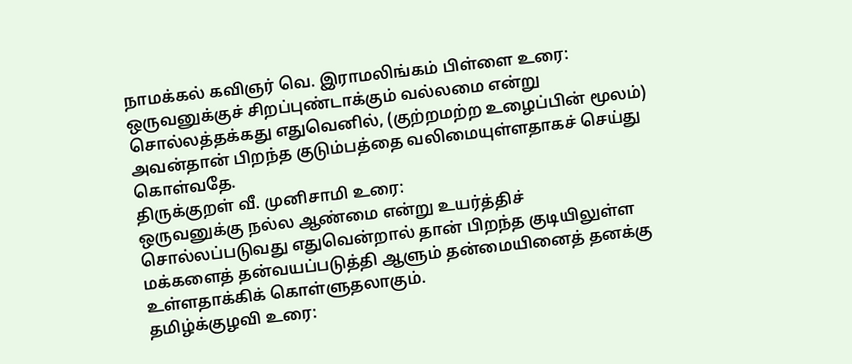நாமக்கல் கவிஞர் வெ. இராமலிங்கம் பிள்ளை உரை:
ஒருவனுக்குச் சிறப்புண்டாக்கும் வல்லமை என்று சொல்லத்தக்கது எதுவெனில், (குற்றமற்ற உழைப்பின் மூலம்) அவன்தான் பிறந்த குடும்பத்தை வலிமையுள்ளதாகச் செய்து கொள்வதே.
திருக்குறள் வீ. முனிசாமி உரை:
ஒருவனுக்கு நல்ல ஆண்மை என்று உயர்த்திச் சொல்லப்படுவது எதுவென்றால் தான் பிறந்த குடியிலுள்ள மக்களைத் தன்வயப்படுத்தி ஆளும் தன்மையினைத் தனக்கு உள்ளதாக்கிக் கொள்ளுதலாகும்.
தமிழ்க்குழவி உரை: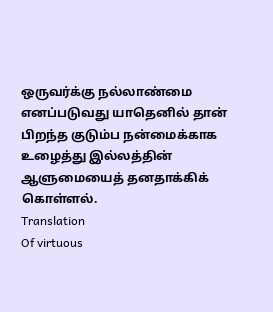ஒருவர்க்கு நல்லாண்மை எனப்படுவது யாதெனில் தான் பிறந்த குடும்ப நன்மைக்காக உழைத்து இல்லத்தின் ஆளுமையைத் தனதாக்கிக் கொள்ளல்.
Translation
Of virtuous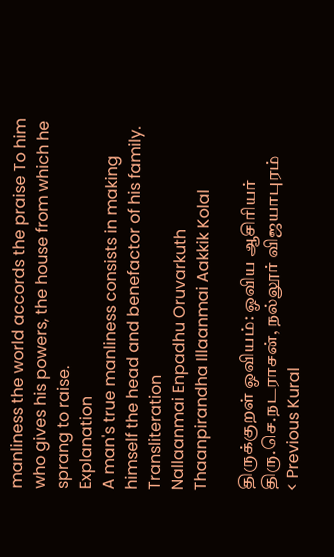manliness the world accords the praise To him who gives his powers, the house from which he sprang to raise.
Explanation
A man's true manliness consists in making himself the head and benefactor of his family.
Transliteration
Nallaanmai Enpadhu Oruvarkuth Thaanpirandha Illaanmai Aakkik Kolal

திருக்குறள் ஓவியம்: ஓவிய ஆசிரியர் திரு.செ.நடராசன், நல்லூர் விஜயாபுரம்
< Previous Kural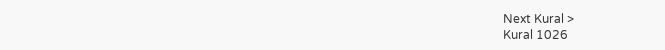Next Kural >
Kural 1026